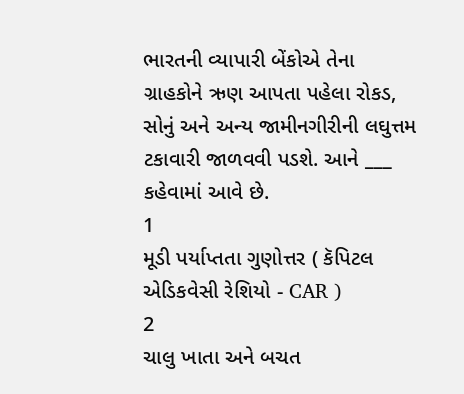ભારતની વ્યાપારી બેંકોએ તેના ગ્રાહકોને ઋણ આપતા પહેલા રોકડ, સોનું અને અન્ય જામીનગીરીની લઘુત્તમ ટકાવારી જાળવવી પડશે. આને ___ કહેવામાં આવે છે.
1
મૂડી પર્યાપ્તતા ગુણોત્તર ( કૅપિટલ એડિકવેસી રેશિયો - CAR )
2
ચાલુ ખાતા અને બચત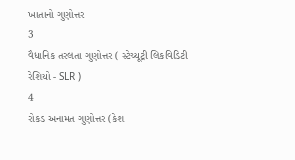ખાતાનો ગુણોત્તર
3
વૈધાનિક તરલતા ગુણોત્તર ( સ્ટેચ્યૂટ્રી લિકવિડિટી રેશિયો - SLR )
4
રોકડ અનામત ગુણોત્તર (કેશ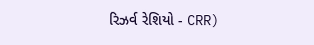રિઝર્વ રેશિયો - CRR)